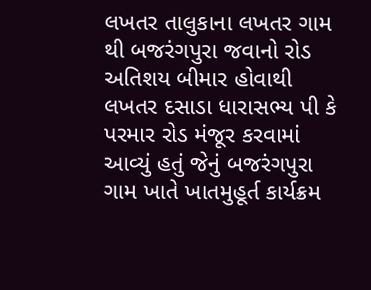લખતર તાલુકાના લખતર ગામ થી બજરંગપુરા જવાનો રોડ અતિશય બીમાર હોવાથી લખતર દસાડા ધારાસભ્ય પી કે પરમાર રોડ મંજૂર કરવામાં આવ્યું હતું જેનું બજરંગપુરા ગામ ખાતે ખાતમુહૂર્ત કાર્યક્રમ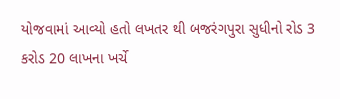યોજવામાં આવ્યો હતો લખતર થી બજરંગપુરા સુધીનો રોડ 3 કરોડ 20 લાખના ખર્ચે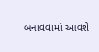બનાવવામાં આવશે